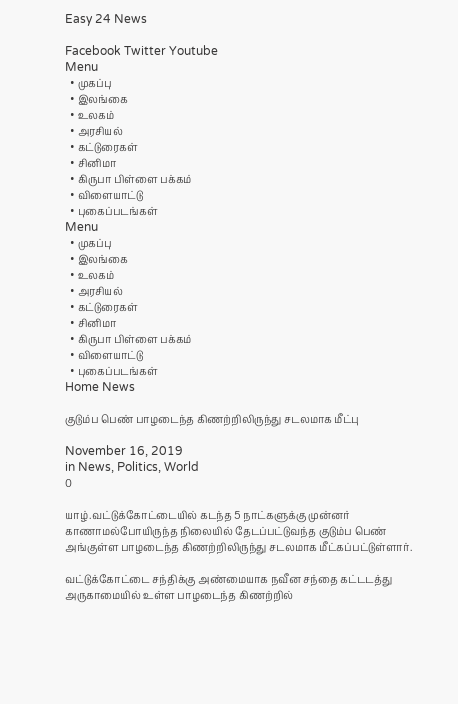Easy 24 News

Facebook Twitter Youtube
Menu
  • முகப்பு
  • இலங்கை
  • உலகம்
  • அரசியல்
  • கட்டுரைகள்
  • சினிமா
  • கிருபா பிள்ளை பக்கம்
  • விளையாட்டு
  • புகைப்படங்கள்
Menu
  • முகப்பு
  • இலங்கை
  • உலகம்
  • அரசியல்
  • கட்டுரைகள்
  • சினிமா
  • கிருபா பிள்ளை பக்கம்
  • விளையாட்டு
  • புகைப்படங்கள்
Home News

குடும்ப பெண் பாழடைந்த கிணற்றிலிருந்து சடலமாக மீட்பு

November 16, 2019
in News, Politics, World
0

யாழ்.வட்டுக்கோட்டையில் கடந்த 5 நாட்களுக்கு முன்னர் காணாமல்போயிருந்த நிலையில் தேடப்பட்டுவந்த குடும்ப பெண் அங்குள்ள பாழடைந்த கிணற்றிலிருந்து சடலமாக மீட்கப்பட்டுள்ளார்.

வட்டுக்கோட்டை சந்திக்கு அண்மையாக நவீன சந்தை கட்டடத்து அருகாமையில் உள்ள பாழடைந்த கிணற்றில்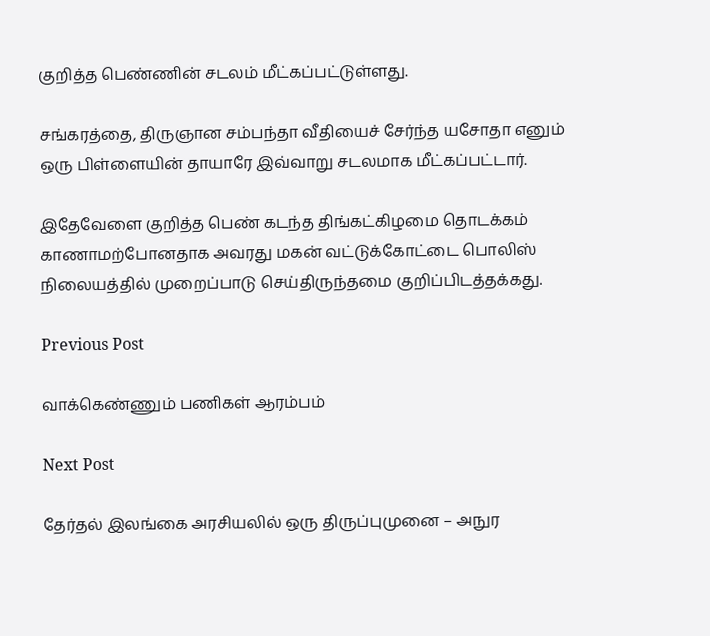குறித்த பெண்ணின் சடலம் மீட்கப்பட்டுள்ளது.

சங்கரத்தை, திருஞான சம்பந்தா வீதியைச் சேர்ந்த யசோதா எனும் ஒரு பிள்ளையின் தாயாரே இவ்வாறு சடலமாக மீட்கப்பட்டார்.

இதேவேளை குறித்த பெண் கடந்த திங்கட்கிழமை தொடக்கம் காணாமற்போனதாக அவரது மகன் வட்டுக்கோட்டை பொலிஸ் நிலையத்தில் முறைப்பாடு செய்திருந்தமை குறிப்பிடத்தக்கது.

Previous Post

வாக்கெண்ணும் பணிகள் ஆரம்பம்

Next Post

தேர்தல் இலங்கை அரசியலில் ஒரு திருப்புமுனை – அநுர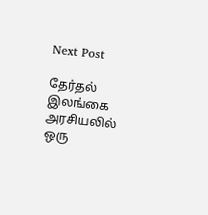Next Post

தேர்தல் இலங்கை அரசியலில் ஒரு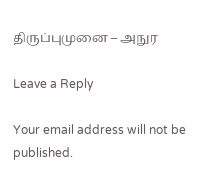திருப்புமுனை – அநுர

Leave a Reply

Your email address will not be published.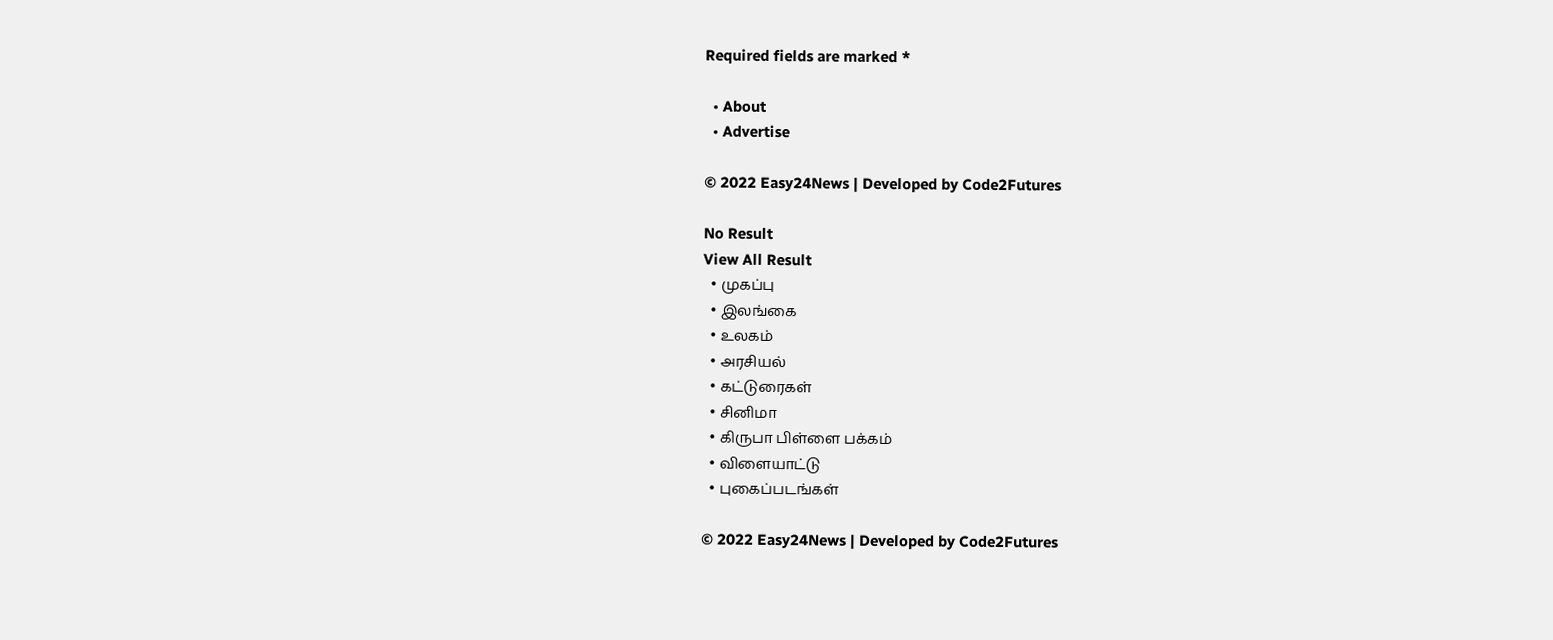Required fields are marked *

  • About
  • Advertise

© 2022 Easy24News | Developed by Code2Futures

No Result
View All Result
  • முகப்பு
  • இலங்கை
  • உலகம்
  • அரசியல்
  • கட்டுரைகள்
  • சினிமா
  • கிருபா பிள்ளை பக்கம்
  • விளையாட்டு
  • புகைப்படங்கள்

© 2022 Easy24News | Developed by Code2Futures